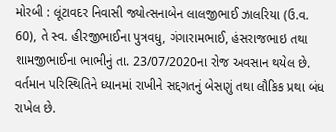મોરબી : લૂંટાવદર નિવાસી જ્યોત્સનાબેન લાલજીભાઈ ઝાલરિયા (ઉ.વ. 60), તે સ્વ. હીરજીભાઈના પુત્રવધુ, ગંગારામભાઈ, હંસરાજભાઇ તથા શામજીભાઈના ભાભીનું તા. 23/07/2020ના રોજ અવસાન થયેલ છે. વર્તમાન પરિસ્થિતિને ધ્યાનમાં રાખીને સદ્દગતનું બેસણું તથા લૌકિક પ્રથા બંધ રાખેલ છે.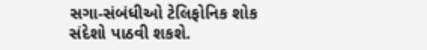સગા-સંબંધીઓ ટેલિફોનિક શોક સંદેશો પાઠવી શકશે.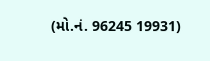(મો.નં. 96245 19931)